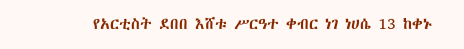የአርቲስት ደበበ እሸቱ ሥርዓተ ቀብር ነገ ነሀሴ 13 ከቀኑ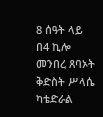8 ሰዓት ላይ በ4 ኪሎ መንበረ ጸባኦት ቅድስት ሥላሴ ካቴድራል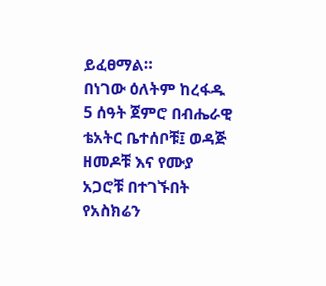ይፈፀማል።
በነገው ዕለትም ከረፋዱ 5 ሰዓት ጀምሮ በብሔራዊ ቴአትር ቤተሰቦቹ፤ ወዳጅ ዘመዶቹ እና የሙያ አጋሮቹ በተገኙበት የአስክሬን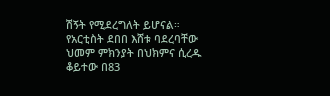ሽኝት የሚደረግለት ይሆናል።
የአርቲስት ደበበ እሸቱ ባደረባቸው ህመም ምክንያት በህክምና ሲረዱ ቆይተው በ83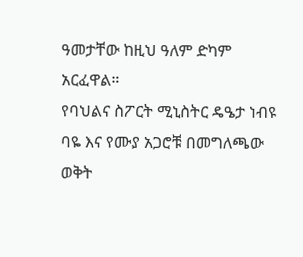ዓመታቸው ከዚህ ዓለም ድካም አርፈዋል።
የባህልና ስፖርት ሚኒስትር ዴዔታ ነብዩ ባዬ እና የሙያ አጋሮቹ በመግለጫው ወቅት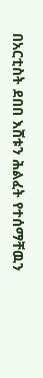በአርቲስት ደበበ እሸቱን ሕልፈት የተሰማቸዉን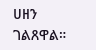ሀዘን ገልጸዋል።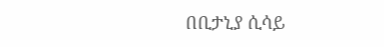በቢታኒያ ሲሳይ